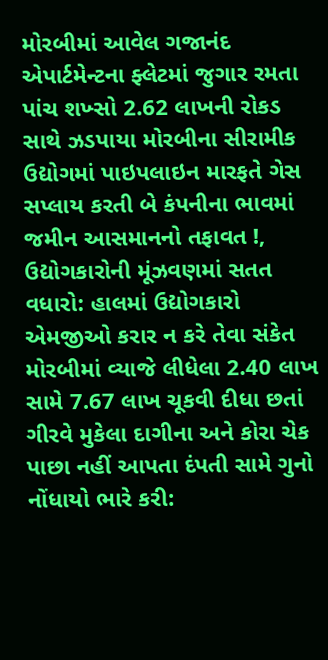મોરબીમાં આવેલ ગજાનંદ એપાર્ટમેન્ટના ફ્લેટમાં જુગાર રમતા પાંચ શખ્સો 2.62 લાખની રોકડ સાથે ઝડપાયા મોરબીના સીરામીક ઉદ્યોગમાં પાઇપલાઇન મારફતે ગેસ સપ્લાય કરતી બે કંપનીના ભાવમાં જમીન આસમાનનો તફાવત !, ઉદ્યોગકારોની મૂંઝવણમાં સતત વધારો: હાલમાં ઉદ્યોગકારો એમજીઓ કરાર ન કરે તેવા સંકેત મોરબીમાં વ્યાજે લીધેલા 2.40 લાખ સામે 7.67 લાખ ચૂકવી દીધા છતાં ગીરવે મુકેલા દાગીના અને કોરા ચેક પાછા નહીં આપતા દંપતી સામે ગુનો નોંધાયો ભારે કરી: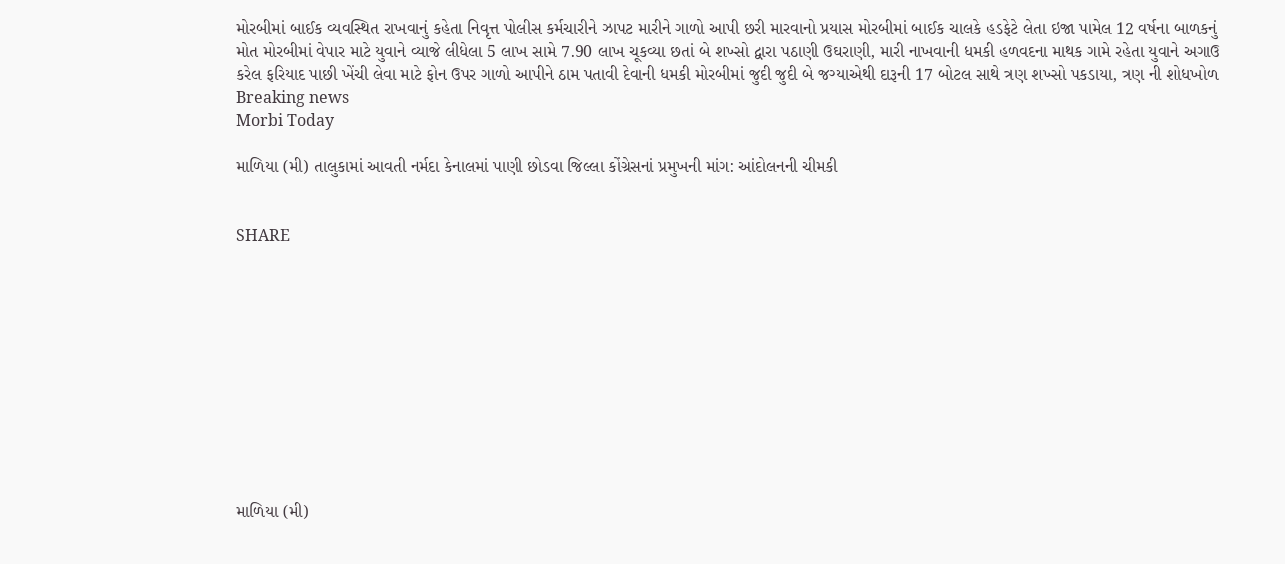મોરબીમાં બાઈક વ્યવસ્થિત રાખવાનું કહેતા નિવૃત્ત પોલીસ કર્મચારીને ઝાપટ મારીને ગાળો આપી છરી મારવાનો પ્રયાસ મોરબીમાં બાઈક ચાલકે હડફેટે લેતા ઇજા પામેલ 12 વર્ષના બાળકનું મોત મોરબીમાં વેપાર માટે યુવાને વ્યાજે લીધેલા 5 લાખ સામે 7.90 લાખ ચૂકવ્યા છતાં બે શખ્સો દ્વારા પઠાણી ઉઘરાણી, મારી નાખવાની ધમકી હળવદના માથક ગામે રહેતા યુવાને અગાઉ કરેલ ફરિયાદ પાછી ખેંચી લેવા માટે ફોન ઉપર ગાળો આપીને ઠામ પતાવી દેવાની ધમકી મોરબીમાં જુદી જુદી બે જગ્યાએથી દારૂની 17 બોટલ સાથે ત્રણ શખ્સો પકડાયા, ત્રણ ની શોધખોળ
Breaking news
Morbi Today

માળિયા (મી) તાલુકામાં આવતી નર્મદા કેનાલમાં પાણી છોડવા જિલ્લા કોંગ્રેસનાં પ્રમુખની માંગ: આંદોલનની ચીમકી


SHARE











માળિયા (મી)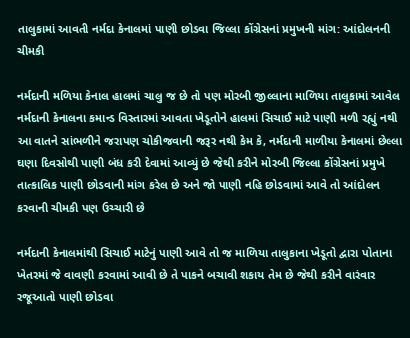તાલુકામાં આવતી નર્મદા કેનાલમાં પાણી છોડવા જિલ્લા કોંગ્રેસનાં પ્રમુખની માંગ: આંદોલનની ચીમકી

નર્મદાની મળિયા કેનાલ હાલમાં ચાલુ જ છે તો પણ મોરબી જીલ્લાના માળિયા તાલુકામાં આવેલ નર્મદાની કેનાલના કમાન્ડ વિસ્તારમાં આવતા ખેડૂતોને હાલમાં સિચાઈ માટે પાણી મળી રહ્યું નથી આ વાતને સાંભળીને જરાપણ ચોકીજવાની જરૂર નથી કેમ કે, નર્મદાની માળીયા કેનાલમાં છેલ્લા ઘણા દિવસોથી પાણી બંધ કરી દેવામાં આવ્યું છે જેથી કરીને મોરબી જિલ્લા કોંગ્રેસનાં પ્રમુખે તાત્કાલિક પાણી છોડવાની માંગ કરેલ છે અને જો પાણી નહિ છોડવામાં આવે તો આંદોલન કરવાની ચીમકી પણ ઉચ્ચારી છે

નર્મદાની કેનાલમાંથી સિચાઈ માટેનું પાણી આવે તો જ માળિયા તાલુકાના ખેડૂતો દ્વારા પોતાના ખેતરમાં જે વાવણી કરવામાં આવી છે તે પાકને બચાવી શકાય તેમ છે જેથી કરીને વારંવાર રજૂઆતો પાણી છોડવા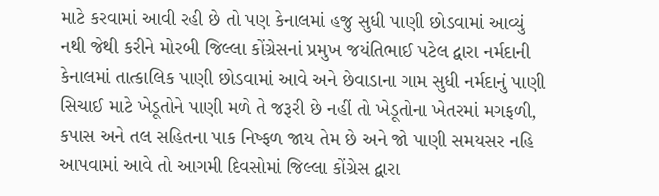માટે કરવામાં આવી રહી છે તો પણ કેનાલમાં હજુ સુધી પાણી છોડવામાં આવ્યું નથી જેથી કરીને મોરબી જિલ્લા કોંગ્રેસનાં પ્રમુખ જયંતિભાઈ પટેલ દ્વારા નર્મદાની કેનાલમાં તાત્કાલિક પાણી છોડવામાં આવે અને છેવાડાના ગામ સુધી નર્મદાનું પાણી સિચાઈ માટે ખેડૂતોને પાણી મળે તે જરૂરી છે નહીં તો ખેડૂતોના ખેતરમાં મગફળી, કપાસ અને તલ સહિતના પાક નિષ્ફળ જાય તેમ છે અને જો પાણી સમયસર નહિ આપવામાં આવે તો આગમી દિવસોમાં જિલ્લા કોંગ્રેસ દ્વારા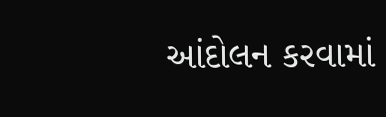આંદોલન કરવામાં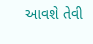આવશે તેવી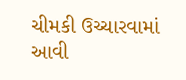ચીમકી ઉચ્ચારવામાં આવી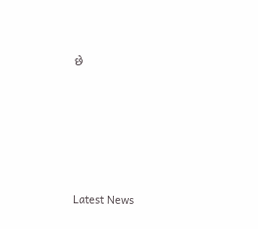છે






Latest News